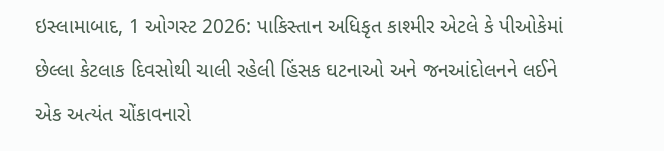ઇસ્લામાબાદ, 1 ઓગસ્ટ 2026: પાકિસ્તાન અધિકૃત કાશ્મીર એટલે કે પીઓકેમાં છેલ્લા કેટલાક દિવસોથી ચાલી રહેલી હિંસક ઘટનાઓ અને જનઆંદોલનને લઈને એક અત્યંત ચોંકાવનારો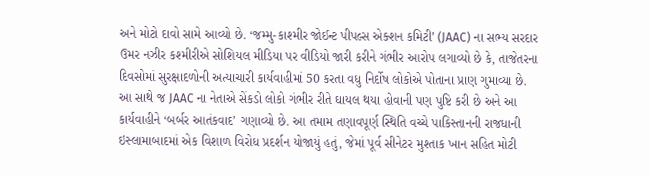અને મોટો દાવો સામે આવ્યો છે. ‘જમ્મુ-કાશ્મીર જોઈન્ટ પીપલ્સ એક્શન કમિટી’ (JAAC) ના સભ્ય સરદાર ઉમર નઝીર કશ્મીરીએ સોશિયલ મીડિયા પર વીડિયો જારી કરીને ગંભીર આરોપ લગાવ્યો છે કે, તાજેતરના દિવસોમાં સુરક્ષાદળોની અત્યાચારી કાર્યવાહીમાં 50 કરતા વધુ નિર્દોષ લોકોએ પોતાના પ્રાણ ગુમાવ્યા છે. આ સાથે જ JAAC ના નેતાએ સેંકડો લોકો ગંભીર રીતે ઘાયલ થયા હોવાની પણ પુષ્ટિ કરી છે અને આ કાર્યવાહીને ‘બર્બર આતંકવાદ’ ગણાવ્યો છે. આ તમામ તણાવપૂર્ણ સ્થિતિ વચ્ચે પાકિસ્તાનની રાજધાની ઇસ્લામાબાદમાં એક વિશાળ વિરોધ પ્રદર્શન યોજાયું હતું, જેમાં પૂર્વ સીનેટર મુશ્તાક ખાન સહિત મોટી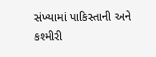સંખ્યામાં પાકિસ્તાની અને કશ્મીરી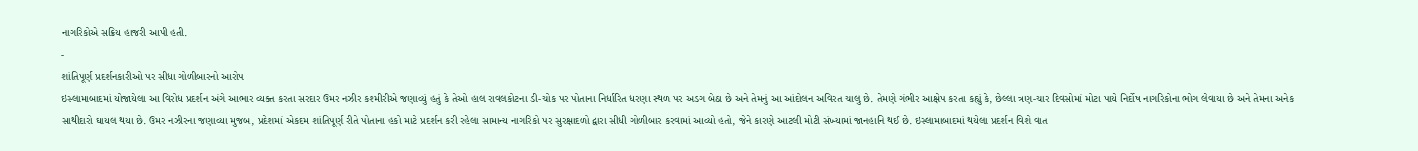નાગરિકોએ સક્રિય હાજરી આપી હતી.
-
શાંતિપૂર્ણ પ્રદર્શનકારીઓ પર સીધા ગોળીબારનો આરોપ
ઇસ્લામાબાદમાં યોજાયેલા આ વિરોધ પ્રદર્શન અંગે આભાર વ્યક્ત કરતા સરદાર ઉમર નઝીર કશ્મીરીએ જણાવ્યું હતું કે તેઓ હાલ રાવલકોટના ડી-ચોક પર પોતાના નિર્ધારિત ધરણા સ્થળ પર અડગ બેઠા છે અને તેમનું આ આંદોલન અવિરત ચાલુ છે. તેમણે ગંભીર આક્ષેપ કરતા કહ્યું કે, છેલ્લા ત્રણ-ચાર દિવસોમાં મોટા પાયે નિર્દોષ નાગરિકોના ભોગ લેવાયા છે અને તેમના અનેક સાથીદારો ઘાયલ થયા છે. ઉમર નઝીરના જણાવ્યા મુજબ, પ્રદેશમાં એકદમ શાંતિપૂર્ણ રીતે પોતાના હકો માટે પ્રદર્શન કરી રહેલા સામાન્ય નાગરિકો પર સુરક્ષાદળો દ્વારા સીધી ગોળીબાર કરવામાં આવ્યો હતો, જેને કારણે આટલી મોટી સંખ્યામાં જાનહાનિ થઈ છે. ઇસ્લામાબાદમાં થયેલા પ્રદર્શન વિશે વાત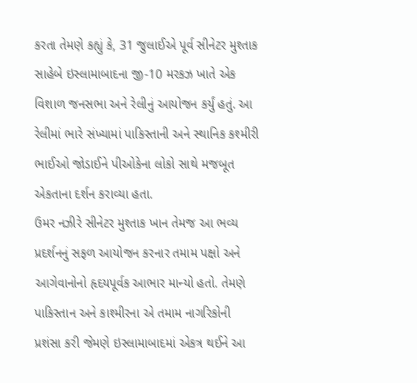કરતા તેમણે કહ્યું કે, 31 જુલાઈએ પૂર્વ સીનેટર મુશ્તાક સાહેબે ઇસ્લામાબાદના જી-10 મરકઝ ખાતે એક વિશાળ જનસભા અને રેલીનું આયોજન કર્યું હતું. આ રેલીમાં ભારે સંખ્યામાં પાકિસ્તાની અને સ્થાનિક કશ્મીરી ભાઈઓ જોડાઈને પીઓકેના લોકો સાથે મજબૂત એકતાના દર્શન કરાવ્યા હતા.
ઉમર નઝીરે સીનેટર મુશ્તાક ખાન તેમજ આ ભવ્ય પ્રદર્શનનું સફળ આયોજન કરનાર તમામ પક્ષો અને આગેવાનોનો હૃદયપૂર્વક આભાર માન્યો હતો. તેમણે પાકિસ્તાન અને કાશ્મીરના એ તમામ નાગરિકોની પ્રશંસા કરી જેમણે ઇસ્લામાબાદમાં એકત્ર થઈને આ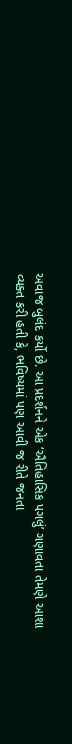અવાજ બુલંદ કર્યો છે. આ પ્રદર્શનને એક ‘ઐતિહાસિક પગલું’ ગણાવતા તેમણે આશા વ્યક્ત કરી હતી કે, ભવિષ્યમાં પણ આવી જ રીતે જનતા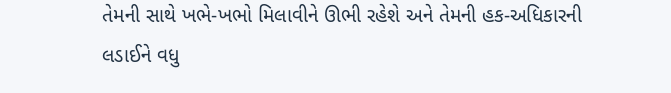તેમની સાથે ખભે-ખભો મિલાવીને ઊભી રહેશે અને તેમની હક-અધિકારની લડાઈને વધુ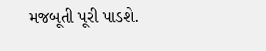મજબૂતી પૂરી પાડશે.